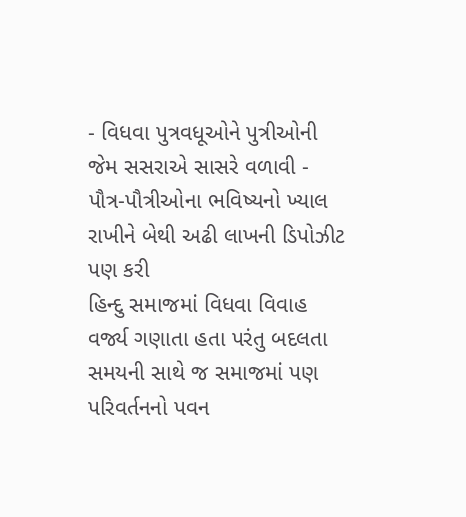- વિધવા પુત્રવધૂઓને પુત્રીઓની જેમ સસરાએ સાસરે વળાવી - પૌત્ર-પૌત્રીઓના ભવિષ્યનો ખ્યાલ રાખીને બેથી અઢી લાખની ડિપોઝીટ પણ કરી
હિન્દુ સમાજમાં વિધવા વિવાહ વર્જ્ય ગણાતા હતા પરંતુ બદલતા સમયની સાથે જ સમાજમાં પણ પરિવર્તનનો પવન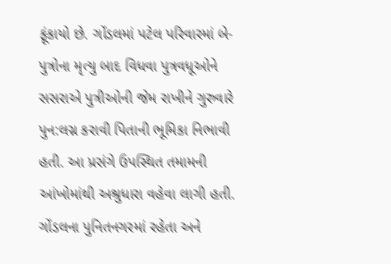ફૂંકાયો છે. ગોંડલમાં પટેલ પરિવારમાં બે-પુત્રોના મૃત્યુ બાદ વિધવા પુત્રવધૂઓને સસરાએ પુત્રીઓની જેમ રાખીને ગુરુવારે પુન:લગ્ન કરાવી પિતાની ભૂમિકા નિભાવી હતી. આ પ્રસંગે ઉપસ્થિત તમામની આંખોમાંથી અશ્રુધારા વહેવા લાગી હતી.
ગોંડલના પુનિતનગરમાં રહેતા અને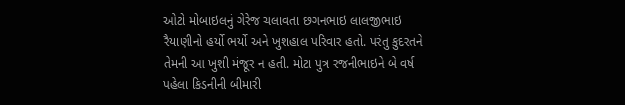ઓટો મોબાઇલનું ગેરેજ ચલાવતા છગનભાઇ લાલજીભાઇ રૈયાણીનો હર્યો ભર્યો અને ખુશહાલ પરિવાર હતો. પરંતુ કુદરતને તેમની આ ખુશી મંજૂર ન હતી. મોટા પુત્ર રજનીભાઇને બે વર્ષ પહેલા કિડનીની બીમારી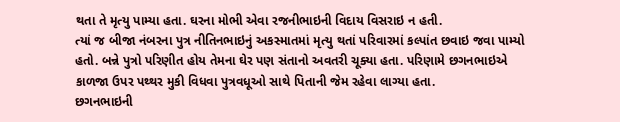થતા તે મૃત્યુ પામ્યા હતા. ઘરના મોભી એવા રજનીભાઇની વિદાય વિસરાઇ ન હતી.
ત્યાં જ બીજા નંબરના પુત્ર નીતિનભાઇનું અકસ્માતમાં મૃત્યુ થતાં પરિવારમાં કલ્પાંત છવાઇ જવા પામ્યો હતો. બન્ને પુત્રો પરિણીત હોય તેમના ઘેર પણ સંતાનો અવતરી ચૂક્યા હતા. પરિણામે છગનભાઇએ કાળજા ઉપર પથ્થર મુકી વિધવા પુત્રવધૂઓ સાથે પિતાની જેમ રહેવા લાગ્યા હતા.
છગનભાઇની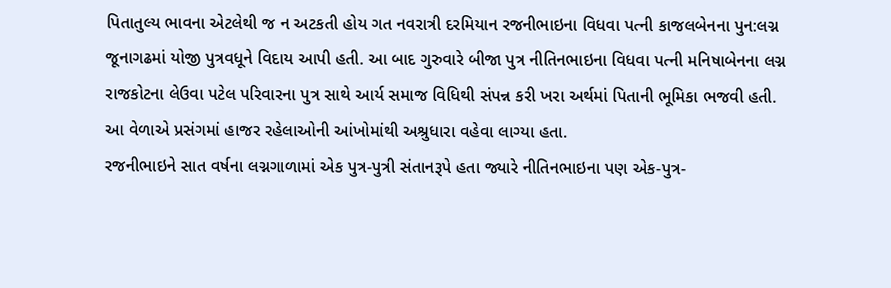પિતાતુલ્ય ભાવના એટલેથી જ ન અટકતી હોય ગત નવરાત્રી દરમિયાન રજનીભાઇના વિધવા પત્ની કાજલબેનના પુન:લગ્ન જૂનાગઢમાં યોજી પુત્રવધૂને વિદાય આપી હતી. આ બાદ ગુરુવારે બીજા પુત્ર નીતિનભાઇના વિધવા પત્ની મનિષાબેનના લગ્ન રાજકોટના લેઉવા પટેલ પરિવારના પુત્ર સાથે આર્ય સમાજ વિધિથી સંપન્ન કરી ખરા અર્થમાં પિતાની ભૂમિકા ભજવી હતી. આ વેળાએ પ્રસંગમાં હાજર રહેલાઓની આંખોમાંથી અશ્રુધારા વહેવા લાગ્યા હતા.
રજનીભાઇને સાત વર્ષના લગ્નગાળામાં એક પુત્ર-પુત્રી સંતાનરૂપે હતા જ્યારે નીતિનભાઇના પણ એક-પુત્ર-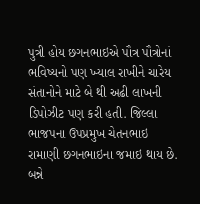પુત્રી હોય છગનભાઇએ પૌત્ર પૌત્રોનાં ભવિષ્યનો પણ ખ્યાલ રાખીને ચારેય સંતાનોને માટે બે થી અઢી લાખની ડિપોઝીટ પણ કરી હતી. જિલ્લા ભાજપના ઉપપ્રમુખ ચેતનભાઇ રામાણી છગનભાઇના જમાઇ થાય છે. બન્ને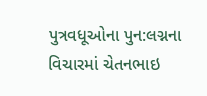પુત્રવધૂઓના પુન:લગ્નના વિચારમાં ચેતનભાઇ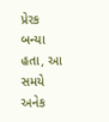પ્રેરક બન્યા હતા, આ સમયે અનેક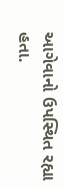આગેવાનો ઉપસ્થિત રહ્યા હતા.